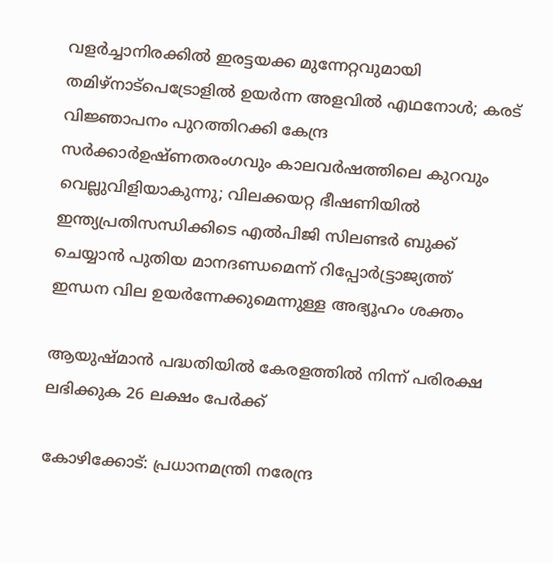വളർച്ചാനിരക്കിൽ ഇരട്ടയക്ക മുന്നേറ്റവുമായി തമിഴ്നാട്പെട്രോളിൽ ഉയർന്ന അളവിൽ എഥനോൾ; കരട് വിജ്ഞാപനം പുറത്തിറക്കി കേന്ദ്ര സർക്കാർഉഷ്ണതരംഗവും കാലവർഷത്തിലെ കുറവും വെല്ലുവിളിയാകുന്നു; വിലക്കയറ്റ ഭീഷണിയില്‍ ഇന്ത്യപ്രതിസന്ധിക്കിടെ എൽപിജി സിലണ്ടർ ബുക്ക് ചെയ്യാൻ പുതിയ മാനദണ്ഡമെന്ന് റിപ്പോര്‍ട്ട്രാജ്യത്ത് ഇന്ധന വില ഉയർന്നേക്കുമെന്നുള്ള അഭ്യൂഹം ശക്തം

ആയുഷ്മാന്‍ പദ്ധതിയില്‍ കേരളത്തില്‍ നിന്ന് പരിരക്ഷ ലഭിക്കുക 26 ലക്ഷം പേര്‍ക്ക്

കോഴിക്കോട്: പ്രധാനമന്ത്രി നരേന്ദ്ര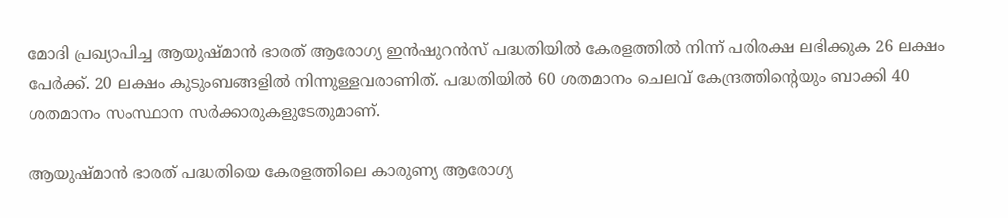മോദി പ്രഖ്യാപിച്ച ആയുഷ്മാന്‍ ഭാരത് ആരോഗ്യ ഇന്‍ഷുറന്‍സ് പദ്ധതിയില്‍ കേരളത്തില്‍ നിന്ന് പരിരക്ഷ ലഭിക്കുക 26 ലക്ഷം പേര്‍ക്ക്. 20 ലക്ഷം കുടുംബങ്ങളില്‍ നിന്നുള്ളവരാണിത്. പദ്ധതിയില്‍ 60 ശതമാനം ചെലവ് കേന്ദ്രത്തിന്റെയും ബാക്കി 40 ശതമാനം സംസ്ഥാന സര്‍ക്കാരുകളുടേതുമാണ്.

ആയുഷ്മാന്‍ ഭാരത് പദ്ധതിയെ കേരളത്തിലെ കാരുണ്യ ആരോഗ്യ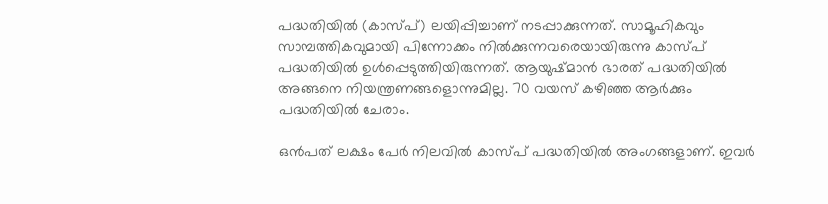പദ്ധതിയില്‍ (കാസ്പ്) ലയിപ്പിച്ചാണ് നടപ്പാക്കുന്നത്. സാമൂഹികവും സാമ്പത്തികവുമായി പിന്നോക്കം നില്‍ക്കുന്നവരെയായിരുന്നു കാസ്പ് പദ്ധതിയില്‍ ഉള്‍പ്പെടുത്തിയിരുന്നത്. ആയുഷ്മാന്‍ ഭാരത് പദ്ധതിയില്‍ അങ്ങനെ നിയന്ത്രണങ്ങളൊന്നുമില്ല. 70 വയസ് കഴിഞ്ഞ ആര്‍ക്കും പദ്ധതിയില്‍ ചേരാം.

ഒന്‍പത് ലക്ഷം പേര്‍ നിലവില്‍ കാസ്പ് പദ്ധതിയില്‍ അംഗങ്ങളാണ്. ഇവര്‍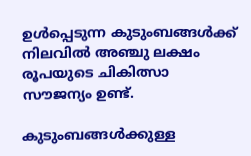ഉള്‍പ്പെടുന്ന കുടുംബങ്ങള്‍ക്ക് നിലവില്‍ അഞ്ചു ലക്ഷം രൂപയുടെ ചികിത്സാ സൗജന്യം ഉണ്ട്.

കുടുംബങ്ങള്‍ക്കുള്ള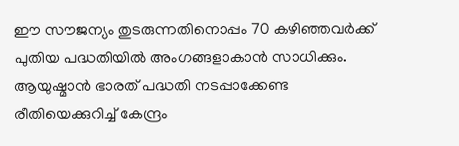ഈ സൗജന്യം തുടരുന്നതിനൊപ്പം 70 കഴിഞ്ഞവര്‍ക്ക് പുതിയ പദ്ധതിയില്‍ അംഗങ്ങളാകാന്‍ സാധിക്കും. ആയുഷ്മാന്‍ ഭാരത് പദ്ധതി നടപ്പാക്കേണ്ട രീതിയെക്കുറിച്ച് കേന്ദ്രം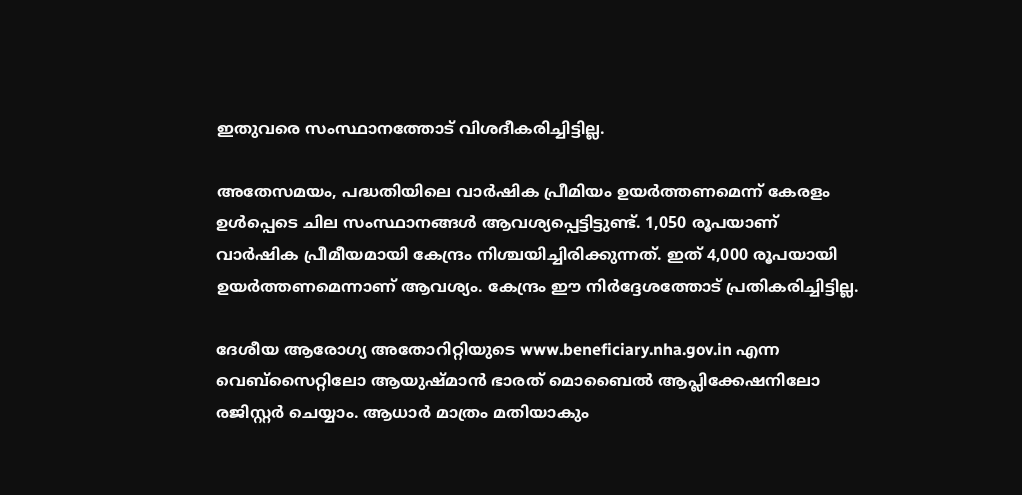ഇതുവരെ സംസ്ഥാനത്തോട് വിശദീകരിച്ചിട്ടില്ല.

അതേസമയം, പദ്ധതിയിലെ വാര്‍ഷിക പ്രീമിയം ഉയര്‍ത്തണമെന്ന് കേരളം ഉള്‍പ്പെടെ ചില സംസ്ഥാനങ്ങള്‍ ആവശ്യപ്പെട്ടിട്ടുണ്ട്. 1,050 രൂപയാണ് വാര്‍ഷിക പ്രീമീയമായി കേന്ദ്രം നിശ്ചയിച്ചിരിക്കുന്നത്. ഇത് 4,000 രൂപയായി ഉയര്‍ത്തണമെന്നാണ് ആവശ്യം. കേന്ദ്രം ഈ നിര്‍ദ്ദേശത്തോട് പ്രതികരിച്ചിട്ടില്ല.

ദേശീയ ആരോഗ്യ അതോറിറ്റിയുടെ www.beneficiary.nha.gov.in എന്ന വെബ്‌സൈറ്റിലോ ആയുഷ്മാന്‍ ഭാരത് മൊബൈല്‍ ആപ്ലിക്കേഷനിലോ രജിസ്റ്റര്‍ ചെയ്യാം. ആധാര്‍ മാത്രം മതിയാകും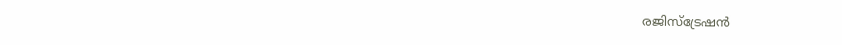രജിസ്‌ട്രേഷന്‍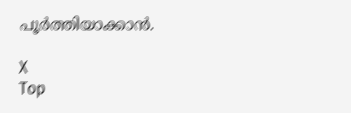പൂര്‍ത്തിയാക്കാന്‍.

X
Top